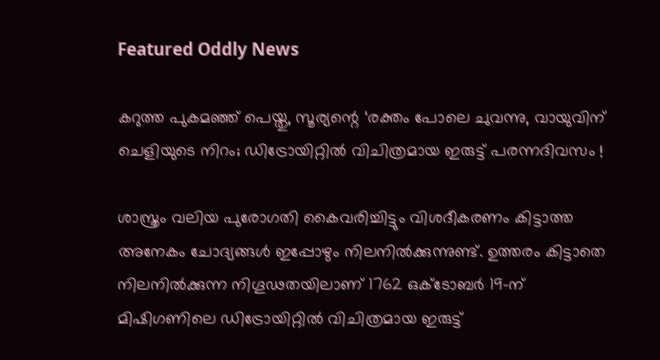Featured Oddly News

കറുത്ത പുകമഞ്ഞ് പെയ്തു, സൂര്യന്റെ ‘രക്തം പോലെ ചുവന്നു, വായുവിന് ചെളിയുടെ നിറം; ഡിട്രോയിറ്റില്‍ വിചിത്രമായ ഇരുട്ട് പരന്നദിവസം !

ശാസ്ത്രം വലിയ പുരോഗതി കൈവരിച്ചിട്ടും വിശദീകരണം കിട്ടാത്ത അനേകം ചോദ്യങ്ങള്‍ ഇപ്പോഴും നിലനില്‍ക്കുന്നുണ്ട്. ഉത്തരം കിട്ടാതെ നിലനില്‍ക്കുന്ന നിഗൂഢതയിലാണ് 1762 ഒക്ടോബര്‍ 19-ന് മിഷിഗണിലെ ഡിട്രോയിറ്റില്‍ വിചിത്രമായ ഇരുട്ട്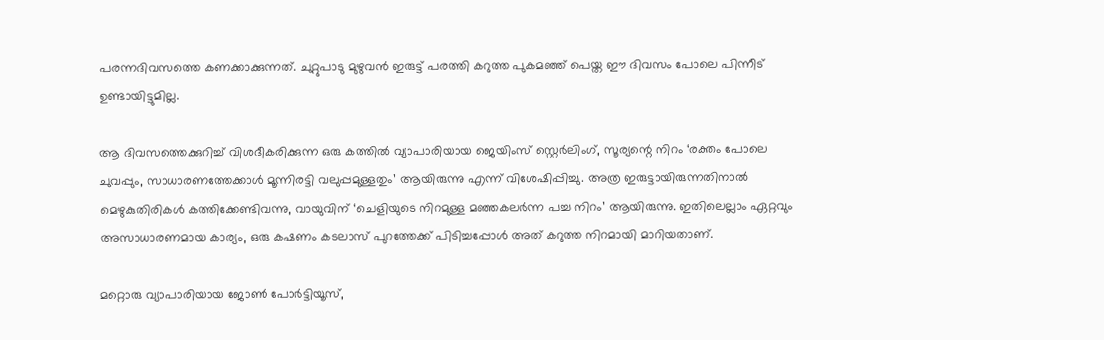പരന്നദിവസത്തെ കണക്കാക്കുന്നത്. ചുറ്റുപാടു മുഴുവന്‍ ഇരുട്ട് പരത്തി കറുത്ത പുകമഞ്ഞ് പെയ്ത ഈ ദിവസം പോലെ പിന്നീട് ഉണ്ടായിട്ടുമില്ല.

ആ ദിവസത്തെക്കുറിച്ച് വിശദീകരിക്കുന്ന ഒരു കത്തില്‍ വ്യാപാരിയായ ജെയിംസ് സ്റ്റെര്‍ലിംഗ്, സൂര്യന്റെ നിറം ‘രക്തം പോലെ ചുവപ്പും, സാധാരണത്തേക്കാള്‍ മൂന്നിരട്ടി വലുപ്പമുള്ളതും’ ആയിരുന്നു എന്ന് വിശേഷിപ്പിച്ചു. അത്ര ഇരുട്ടായിരുന്നതിനാല്‍ മെഴുകുതിരികള്‍ കത്തിക്കേണ്ടിവന്നു, വായുവിന് ‘ചെളിയുടെ നിറമുള്ള മഞ്ഞകലര്‍ന്ന പച്ച നിറം’ ആയിരുന്നു. ഇതിലെല്ലാം ഏറ്റവും അസാധാരണമായ കാര്യം, ഒരു കഷണം കടലാസ് പുറത്തേക്ക് പിടിച്ചപ്പോള്‍ അത് കറുത്ത നിറമായി മാറിയതാണ്.

മറ്റൊരു വ്യാപാരിയായ ജോണ്‍ പോര്‍ട്ടിയൂസ്,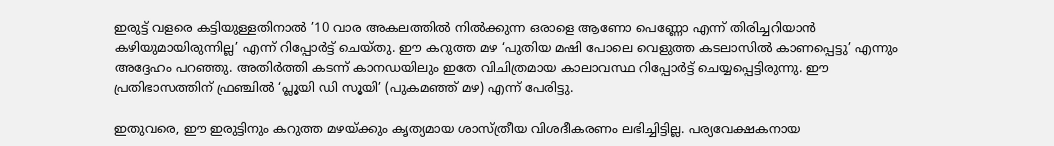ഇരുട്ട് വളരെ കട്ടിയുള്ളതിനാല്‍ ’10 വാര അകലത്തില്‍ നില്‍ക്കുന്ന ഒരാളെ ആണോ പെണ്ണോ എന്ന് തിരിച്ചറിയാന്‍ കഴിയുമായിരുന്നില്ല’ എന്ന് റിപ്പോര്‍ട്ട് ചെയ്തു. ഈ കറുത്ത മഴ ‘പുതിയ മഷി പോലെ വെളുത്ത കടലാസില്‍ കാണപ്പെട്ടു’ എന്നും അദ്ദേഹം പറഞ്ഞു. അതിര്‍ത്തി കടന്ന് കാനഡയിലും ഇതേ വിചിത്രമായ കാലാവസ്ഥ റിപ്പോര്‍ട്ട് ചെയ്യപ്പെട്ടിരുന്നു. ഈ പ്രതിഭാസത്തിന് ഫ്രഞ്ചില്‍ ‘പ്ലൂയി ഡി സൂയി’ (പുകമഞ്ഞ് മഴ) എന്ന് പേരിട്ടു.

ഇതുവരെ, ഈ ഇരുട്ടിനും കറുത്ത മഴയ്ക്കും കൃത്യമായ ശാസ്ത്രീയ വിശദീകരണം ലഭിച്ചിട്ടില്ല. പര്യവേക്ഷകനായ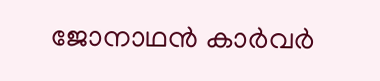ജോനാഥന്‍ കാര്‍വര്‍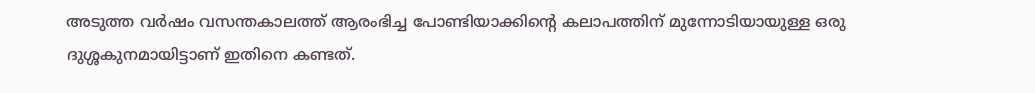അടുത്ത വര്‍ഷം വസന്തകാലത്ത് ആരംഭിച്ച പോണ്ടിയാക്കിന്റെ കലാപത്തിന് മുന്നോടിയായുള്ള ഒരു ദുശ്ശകുനമായിട്ടാണ് ഇതിനെ കണ്ടത്.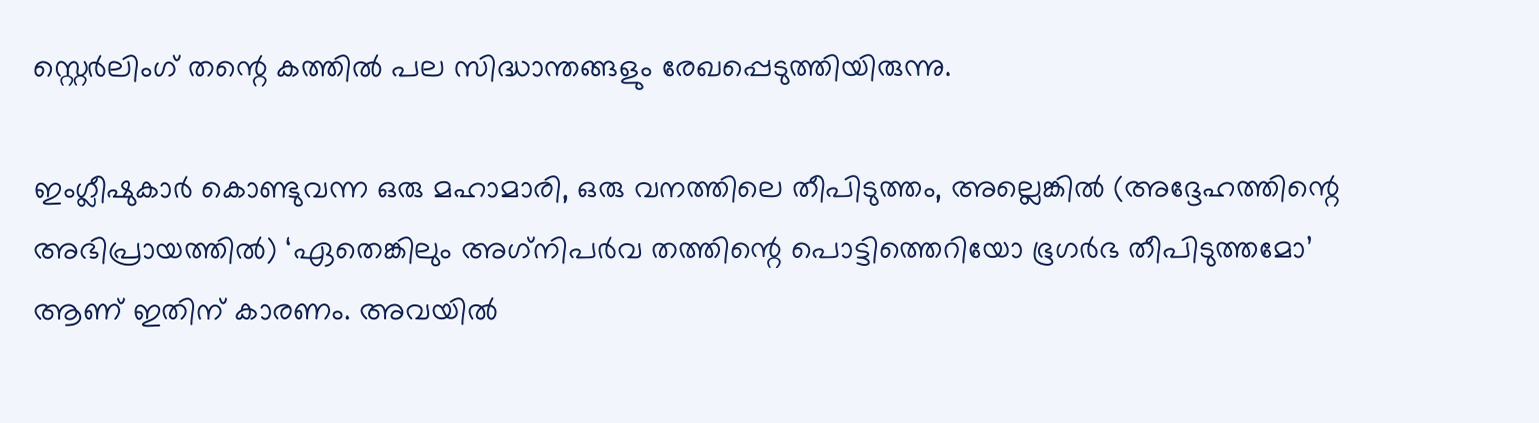സ്റ്റെര്‍ലിംഗ് തന്റെ കത്തില്‍ പല സിദ്ധാന്തങ്ങളും രേഖപ്പെടുത്തിയിരുന്നു.

ഇംഗ്ലീഷുകാര്‍ കൊണ്ടുവന്ന ഒരു മഹാമാരി, ഒരു വനത്തിലെ തീപിടുത്തം, അല്ലെങ്കില്‍ (അദ്ദേഹത്തിന്റെ അഭിപ്രായത്തില്‍) ‘ഏതെങ്കിലും അഗ്‌നിപര്‍വ തത്തിന്റെ പൊട്ടിത്തെറിയോ ഭൂഗര്‍ഭ തീപിടുത്തമോ’ ആണ് ഇതിന് കാരണം. അവയില്‍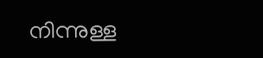നിന്നുള്ള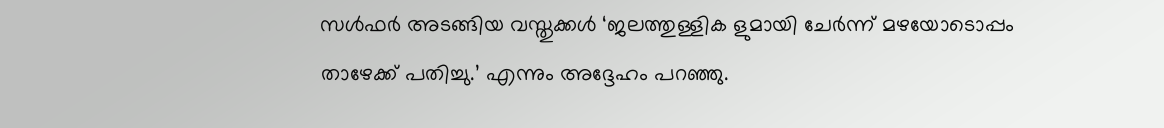സള്‍ഫര്‍ അടങ്ങിയ വസ്തുക്കള്‍ ‘ജലത്തുള്ളിക ളുമായി ചേര്‍ന്ന് മഴയോടൊപ്പം താഴേക്ക് പതിച്ചു.’ എന്നും അദ്ദേഹം പറഞ്ഞു.